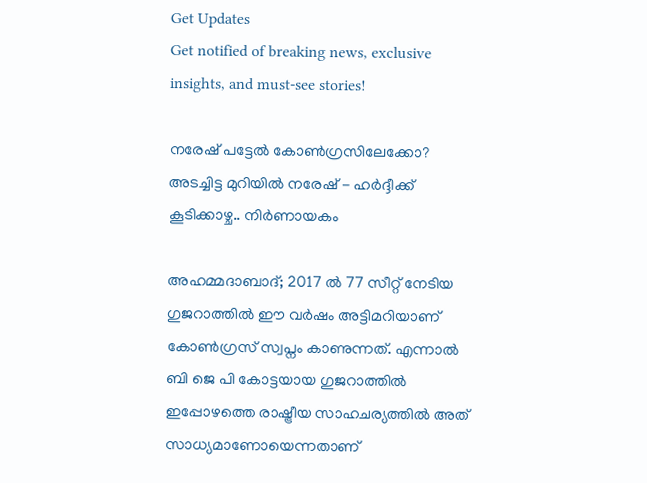Get Updates
Get notified of breaking news, exclusive insights, and must-see stories!

നരേഷ് പട്ടേൽ കോൺഗ്രസിലേക്കോ? അടച്ചിട്ട മുറിയിൽ നരേഷ് - ഹർദ്ദീക്ക് കൂടിക്കാഴ്ച.. നിർണായകം

അഹമ്മദാബാദ്; 2017 ൽ 77 സീറ്റ് നേടിയ ഗുജറാത്തിൽ ഈ വർഷം അട്ടിമറിയാണ് കോൺഗ്രസ് സ്വപ്നം കാണുന്നത്. എന്നാൽ ബി ജെ പി കോട്ടയായ ഗുജറാത്തിൽ ഇപ്പോഴത്തെ രാഷ്ട്രീയ സാഹചര്യത്തിൽ അത് സാധ്യമാണോയെന്നതാണ്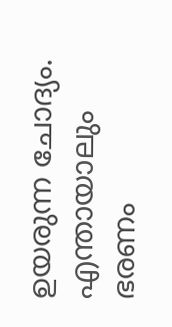ഉയരുന്ന ചോദ്യം. എന്തായാലും ഭരണം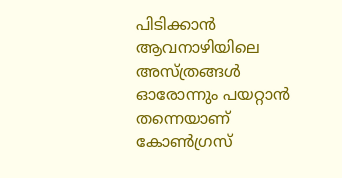പിടിക്കാൻ ആവനാഴിയിലെ അസ്ത്രങ്ങൾ ഓരോന്നും പയറ്റാൻ തന്നെയാണ് കോൺഗ്രസ്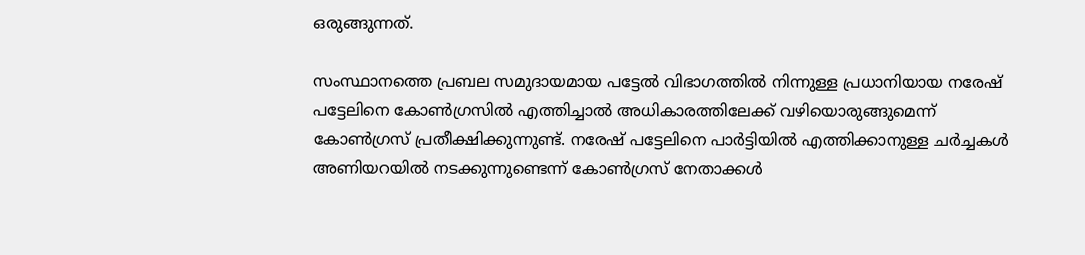ഒരുങ്ങുന്നത്.

സംസ്ഥാനത്തെ പ്രബല സമുദായമായ പട്ടേൽ വിഭാഗത്തിൽ നിന്നുള്ള പ്രധാനിയായ നരേഷ് പട്ടേലിനെ കോൺഗ്രസിൽ എത്തിച്ചാൽ അധികാരത്തിലേക്ക് വഴിയൊരുങ്ങുമെന്ന് കോൺഗ്രസ് പ്രതീക്ഷിക്കുന്നുണ്ട്. നരേഷ് പട്ടേലിനെ പാർട്ടിയിൽ എത്തിക്കാനുള്ള ചർച്ചകൾ അണിയറയിൽ നടക്കുന്നുണ്ടെന്ന് കോൺഗ്രസ് നേതാക്കൾ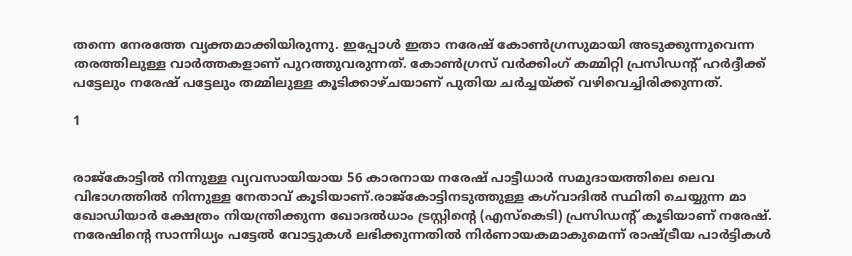തന്നെ നേരത്തേ വ്യക്തമാക്കിയിരുന്നു. ഇപ്പോൾ ഇതാ നരേഷ് കോൺഗ്രസുമായി അടുക്കുന്നുവെന്ന തരത്തിലുള്ള വാർത്തകളാണ് പുറത്തുവരുന്നത്. കോൺഗ്രസ് വർക്കിംഗ് കമ്മിറ്റി പ്രസിഡന്റ് ഹർദ്ദീക്ക് പട്ടേലും നരേഷ് പട്ടേലും തമ്മിലുള്ള കൂടിക്കാഴ്ചയാണ് പുതിയ ചർച്ചയ്ക്ക് വഴിവെച്ചിരിക്കുന്നത്.

1


രാജ്കോട്ടിൽ നിന്നുള്ള വ്യവസായിയായ 56 കാരനായ നരേഷ് പാട്ടീധാർ സമുദായത്തിലെ ലെവ വിഭാഗത്തിൽ നിന്നുള്ള നേതാവ് കൂടിയാണ്.രാജ്‌കോട്ടിനടുത്തുള്ള കഗ്‌വാദിൽ സ്ഥിതി ചെയ്യുന്ന മാ ഖോഡിയാർ ക്ഷേത്രം നിയന്ത്രിക്കുന്ന ഖോദൽധാം ട്രസ്റ്റിന്റെ (എസ്‌കെടി) പ്രസിഡന്റ് കൂടിയാണ് നരേഷ്. നരേഷിന്റെ സാന്നിധ്യം പട്ടേൽ വോട്ടുകൾ ലഭിക്കുന്നതിൽ നിർണായകമാകുമെന്ന് രാഷ്ട്രീയ പാർട്ടികൾ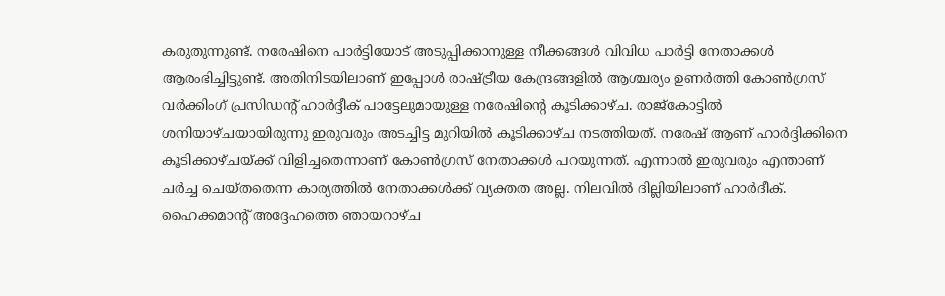കരുതുന്നുണ്ട്. നരേഷിനെ പാർട്ടിയോട് അടുപ്പിക്കാനുള്ള നീക്കങ്ങൾ വിവിധ പാർട്ടി നേതാക്കൾ ആരംഭിച്ചിട്ടുണ്ട്. അതിനിടയിലാണ് ഇപ്പോൾ രാഷ്ട്രീയ കേന്ദ്രങ്ങളിൽ ആശ്ചര്യം ഉണർത്തി കോൺഗ്രസ് വർക്കിംഗ് പ്രസിഡന്റ് ഹാർദ്ദീക് പാട്ടേലുമായുള്ള നരേഷിന്റെ കൂടിക്കാഴ്ച. രാജ്കോട്ടിൽ ശനിയാഴ്ചയായിരുന്നു ഇരുവരും അടച്ചിട്ട മുറിയിൽ കൂടിക്കാഴ്ച നടത്തിയത്. നരേഷ് ആണ് ഹാർദ്ദിക്കിനെ കൂടിക്കാഴ്ചയ്ക്ക് വിളിച്ചതെന്നാണ് കോൺഗ്രസ് നേതാക്കൾ പറയുന്നത്. എന്നാൽ ഇരുവരും എന്താണ് ചർച്ച ചെയ്തതെന്ന കാര്യത്തിൽ നേതാക്കൾക്ക് വ്യക്തത അല്ല. നിലവിൽ ദില്ലിയിലാണ് ഹാർദീക്. ഹൈക്കമാന്റ് അദ്ദേഹത്തെ ഞായറാഴ്ച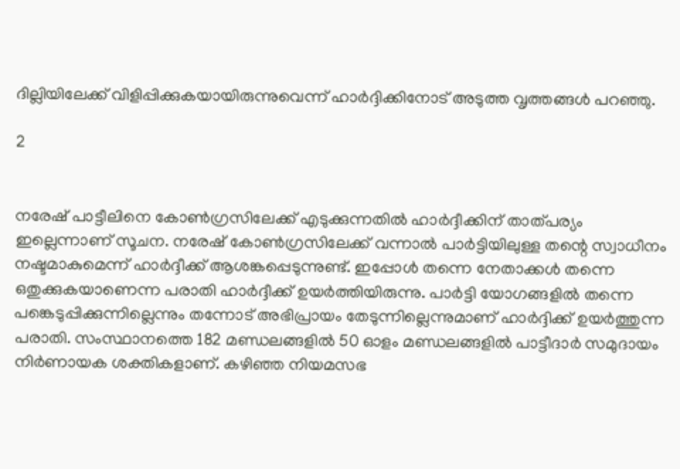ദില്ലിയിലേക്ക് വിളിപ്പിക്കുകയായിരുന്നുവെന്ന് ഹാർദ്ദിക്കിനോട് അടുത്ത വൃത്തങ്ങൾ പറഞ്ഞു.

2


നരേഷ് പാട്ടീലിനെ കോൺഗ്രസിലേക്ക് എടുക്കുന്നതിൽ ഹാർദ്ദീക്കിന് താത്പര്യം ഇല്ലെന്നാണ് സൂചന. നരേഷ് കോൺഗ്രസിലേക്ക് വന്നാൽ പാർട്ടിയിലുള്ള തന്റെ സ്വാധീനം നഷ്ടമാകുമെന്ന് ഹാർദ്ദീക്ക് ആശങ്കപ്പെടുന്നുണ്ട്. ഇപ്പോൾ തന്നെ നേതാക്കൾ തന്നെ ഒതുക്കുകയാണെന്ന പരാതി ഹാർദ്ദീക്ക് ഉയർത്തിയിരുന്നു. പാർട്ടി യോഗങ്ങളിൽ തന്നെ പങ്കെടുപ്പിക്കുന്നില്ലെന്നും തന്നോട് അഭിപ്രായം തേടുന്നില്ലെന്നുമാണ് ഹാർദ്ദിക്ക് ഉയർത്തുന്ന പരാതി. സംസ്ഥാനത്തെ 182 മണ്ഡലങ്ങളിൽ 50 ഓളം മണ്ഡലങ്ങളിൽ പാട്ടീദാർ സമുദായം നിർണായക ശക്തികളാണ്. കഴിഞ്ഞ നിയമസഭ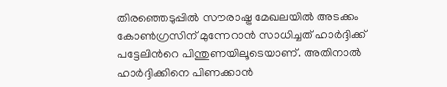തിരഞ്ഞെടുപ്പിൽ സൗരാഷ്ട്ര മേഖലയിൽ അടക്കം കോൺഗ്രസിന് മുന്നേറാൻ സാധിച്ചത് ഹാർദ്ദിക്ക് പട്ടേലിൻറെ പിന്തുണയിലൂടെയാണ്. അതിനാൽ ഹാർദ്ദിക്കിനെ പിണക്കാൻ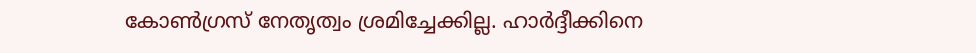കോൺഗ്രസ് നേതൃത്വം ശ്രമിച്ചേക്കില്ല. ഹാർദ്ദീക്കിനെ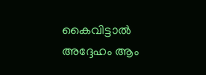കൈവിട്ടാൽ അദ്ദേഹം ആം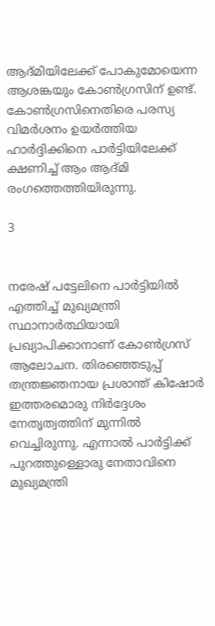ആദ്മിയിലേക്ക് പോകുമോയെന്ന ആശങ്കയും കോൺഗ്രസിന് ഉണ്ട്. കോൺഗ്രസിനെതിരെ പരസ്യ വിമർശനം ഉയർത്തിയ ഹാർദ്ദിക്കിനെ പാർട്ടിയിലേക്ക് ക്ഷണിച്ച് ആം ആദ്മി രംഗത്തെത്തിയിരുന്നു.

3


നരേഷ് പട്ടേലിനെ പാർട്ടിയിൽ എത്തിച്ച് മുഖ്യമന്ത്രി സ്ഥാനാർത്ഥിയായി പ്രഖ്യാപിക്കാനാണ് കോൺഗ്രസ് ആലോചന. തിരഞ്ഞെടുപ്പ് തന്ത്രജ്ഞനായ പ്രശാന്ത് കിഷോർ ഇത്തരമൊരു നിർദ്ദേശം നേതൃത്വത്തിന് മുന്നിൽ വെച്ചിരുന്നു. എന്നാൽ പാർട്ടിക്ക് പുറത്തുള്ളൊരു നേതാവിനെ മുഖ്യമന്ത്രി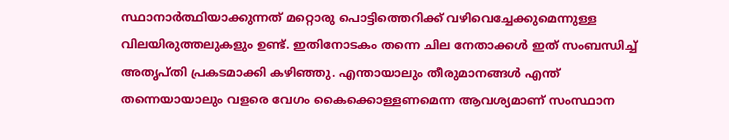സ്ഥാനാർത്ഥിയാക്കുന്നത് മറ്റൊരു പൊട്ടിത്തെറിക്ക് വഴിവെച്ചേക്കുമെന്നുള്ള വിലയിരുത്തലുകളും ഉണ്ട്. ഇതിനോടകം തന്നെ ചില നേതാക്കൾ ഇത് സംബന്ധിച്ച് അതൃപ്തി പ്രകടമാക്കി കഴിഞ്ഞു. എന്തായാലും തീരുമാനങ്ങൾ എന്ത് തന്നെയായാലും വളരെ വേഗം കൈക്കൊള്ളണമെന്ന ആവശ്യമാണ് സംസ്ഥാന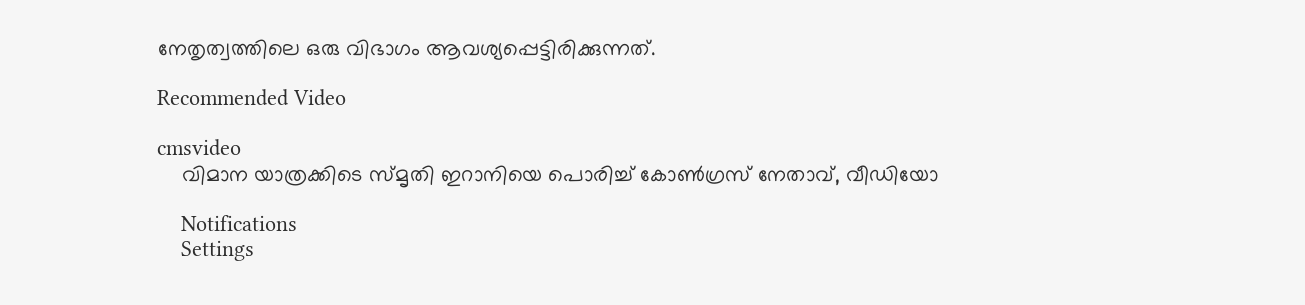നേതൃത്വത്തിലെ ഒരു വിഭാഗം ആവശ്യപ്പെട്ടിരിക്കുന്നത്.

Recommended Video

cmsvideo
    വിമാന യാത്രക്കിടെ സ്മൃതി ഇറാനിയെ പൊരിച്ച് കോണ്‍ഗ്രസ് നേതാവ്, വീഡിയോ

    Notifications
    Settings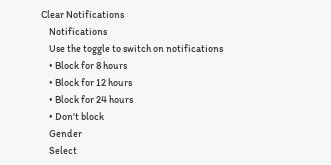Clear Notifications
    Notifications
    Use the toggle to switch on notifications
    • Block for 8 hours
    • Block for 12 hours
    • Block for 24 hours
    • Don't block
    Gender
    Select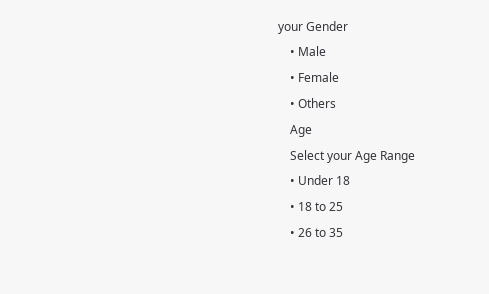your Gender
    • Male
    • Female
    • Others
    Age
    Select your Age Range
    • Under 18
    • 18 to 25
    • 26 to 35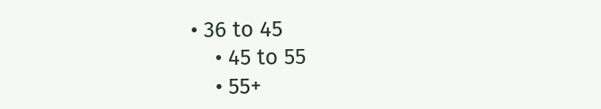• 36 to 45
    • 45 to 55
    • 55+